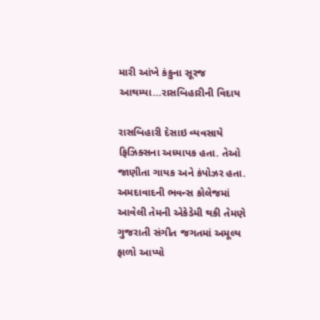મારી આંખે કંકુના સૂરજ આથમ્યા...રાસબિહારીની વિદાય

રાસબિહારી દેસાઇ વ્યવસાયે ફિઝિક્સના અધ્યાપક હતા. તેઓ જાણીતા ગાયક અને કંપોઝર હતા. અમદાવાદની ભવન્સ કોલેજમાં આવેલી તેમની એકેડેમી થકી તેમણે ગુજરાતી સંગીત જગતમાં અમૂલ્ય ફાળો આપ્યો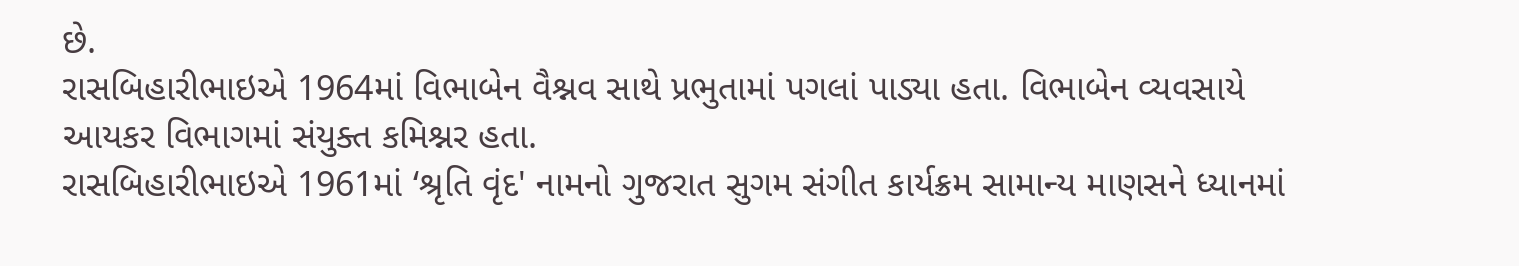છે.
રાસબિહારીભાઇએ 1964માં વિભાબેન વૈશ્નવ સાથે પ્રભુતામાં પગલાં પાડ્યા હતા. વિભાબેન વ્યવસાયે આયકર વિભાગમાં સંયુક્ત કમિશ્નર હતા.
રાસબિહારીભાઇએ 1961માં ‘શ્રૃતિ વૃંદ' નામનો ગુજરાત સુગમ સંગીત કાર્યક્રમ સામાન્ય માણસને ધ્યાનમાં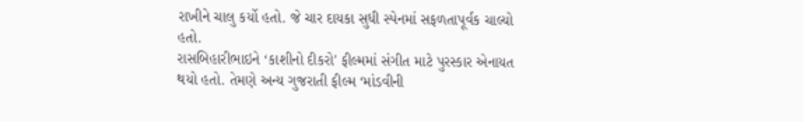રાખીને ચાલુ કર્યો હતો. જે ચાર દાયકા સુધી સ્પેનમાં સફળતાપૂર્વક ચાલ્યો હતો.
રાસબિહારીભાઇને ‘કાશીનો દીકરો' ફીલ્મમાં સંગીત માટે પુરસ્કાર એનાયત થયો હતો. તેમણે અન્ય ગુજરાતી ફીલ્મ ‘માંડવીની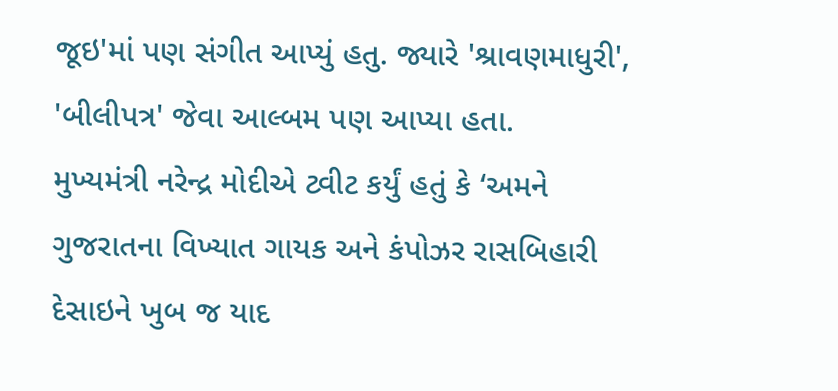જૂઇ'માં પણ સંગીત આપ્યું હતુ. જ્યારે 'શ્રાવણમાધુરી', 'બીલીપત્ર' જેવા આલ્બમ પણ આપ્યા હતા.
મુખ્યમંત્રી નરેન્દ્ર મોદીએ ટ્વીટ કર્યું હતું કે ‘અમને ગુજરાતના વિખ્યાત ગાયક અને કંપોઝર રાસબિહારી દેસાઇને ખુબ જ યાદ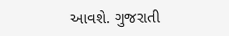આવશે. ગુજરાતી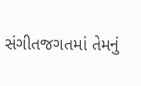સંગીતજગતમાં તેમનું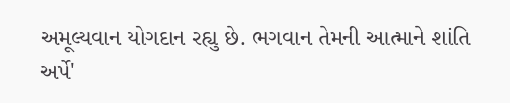અમૂલ્યવાન યોગદાન રહ્યુ છે. ભગવાન તેમની આત્માને શાંતિ અર્પે'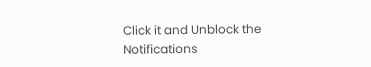Click it and Unblock the Notifications